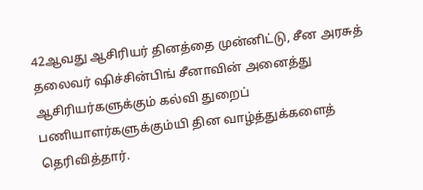42ஆவது ஆசிரியர் தினத்தை முன்னிட்டு, சீன அரசுத் தலைவர் ஷிச்சின்பிங் சீனாவின் அனைத்து ஆசிரியர்களுக்கும் கல்வி துறைப் பணியாளர்களுக்கும்யி தின வாழ்த்துக்களைத் தெரிவித்தார்.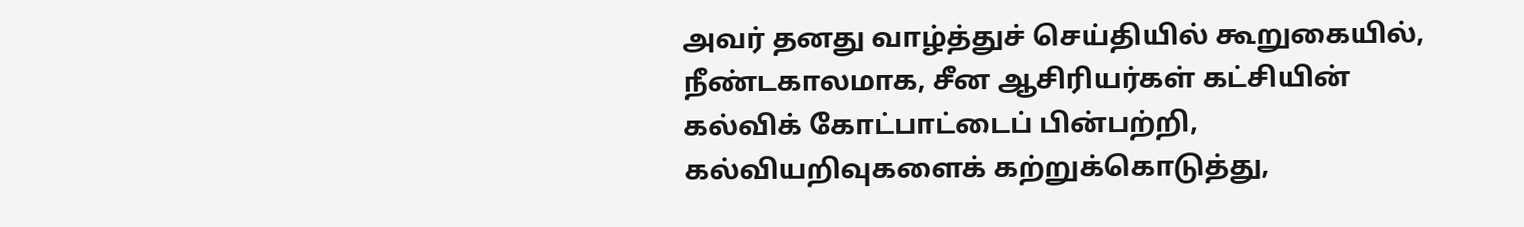அவர் தனது வாழ்த்துச் செய்தியில் கூறுகையில், நீண்டகாலமாக, சீன ஆசிரியர்கள் கட்சியின் கல்விக் கோட்பாட்டைப் பின்பற்றி, கல்வியறிவுகளைக் கற்றுக்கொடுத்து,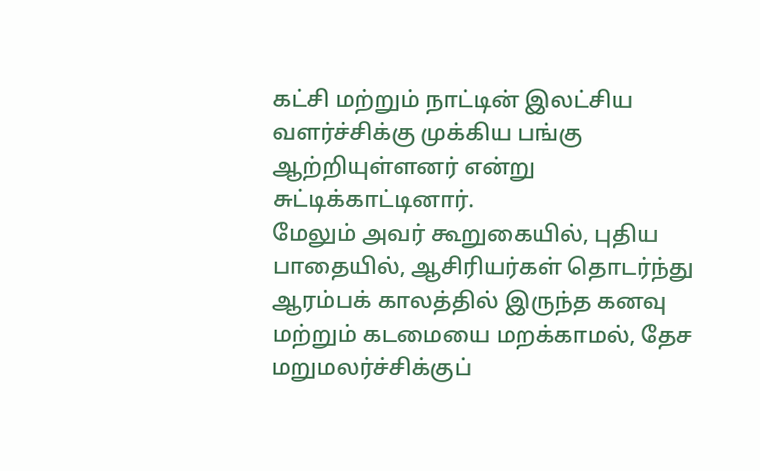கட்சி மற்றும் நாட்டின் இலட்சிய வளர்ச்சிக்கு முக்கிய பங்கு ஆற்றியுள்ளனர் என்று சுட்டிக்காட்டினார்.
மேலும் அவர் கூறுகையில், புதிய பாதையில், ஆசிரியர்கள் தொடர்ந்து ஆரம்பக் காலத்தில் இருந்த கனவு மற்றும் கடமையை மறக்காமல், தேச மறுமலர்ச்சிக்குப்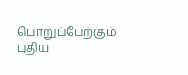பொறுப்பேற்கும் புதிய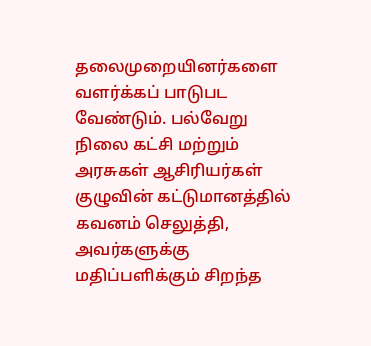தலைமுறையினர்களை வளர்க்கப் பாடுபட வேண்டும். பல்வேறு நிலை கட்சி மற்றும் அரசுகள் ஆசிரியர்கள் குழுவின் கட்டுமானத்தில் கவனம் செலுத்தி, அவர்களுக்கு மதிப்பளிக்கும் சிறந்த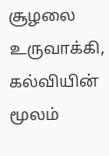சூழலை உருவாக்கி, கல்வியின் மூலம்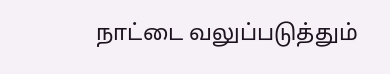நாட்டை வலுப்படுத்தும்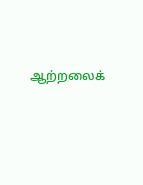ஆற்றலைக்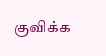குவிக்க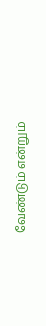வேண்டும் என்றும்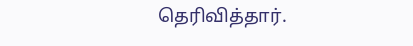தெரிவித்தார்.